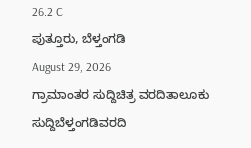26.2 C
ಪುತ್ತೂರು, ಬೆಳ್ತಂಗಡಿ
August 29, 2026
ಗ್ರಾಮಾಂತರ ಸುದ್ದಿಚಿತ್ರ ವರದಿತಾಲೂಕು ಸುದ್ದಿಬೆಳ್ತಂಗಡಿವರದಿ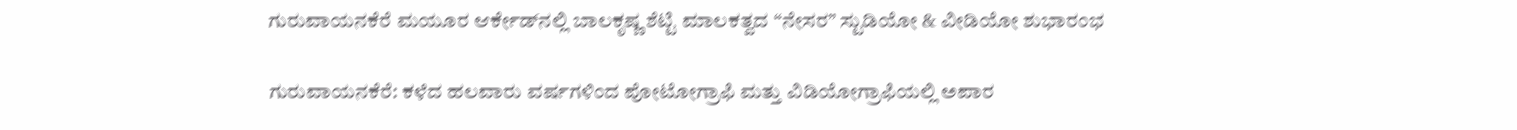ಗುರುವಾಯನಕೆರೆ ಮಯೂರ ಆರ್ಕೇಡ್‌ನಲ್ಲಿ ಬಾಲಕೃಷ್ಣ ಶೆಟ್ಟಿ ಮಾಲಕತ್ವದ “ನೇಸರ” ಸ್ಟುಡಿಯೋ & ವೀಡಿಯೋ ಶುಭಾರಂಭ

ಗುರುವಾಯನಕೆರೆ: ಕಳೆದ ಹಲವಾರು ವರ್ಷಗಳಿಂದ ಪೋಟೋಗ್ರಾಫಿ ಮತ್ತು ವಿಡಿಯೋಗ್ರಾಫಿಯಲ್ಲಿ ಅಪಾರ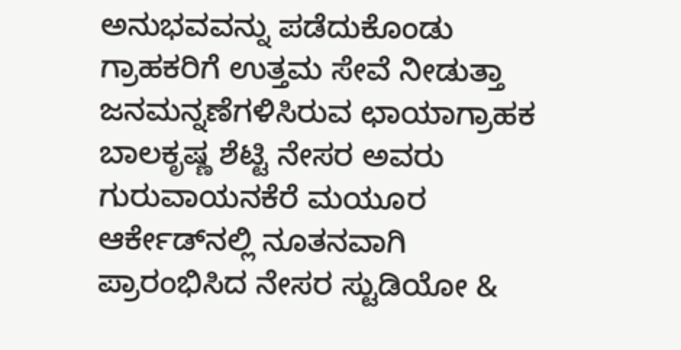ಅನುಭವವನ್ನು ಪಡೆದುಕೊಂಡು ಗ್ರಾಹಕರಿಗೆ ಉತ್ತಮ ಸೇವೆ ನೀಡುತ್ತಾ ಜನಮನ್ನಣೆಗಳಿಸಿರುವ ಛಾಯಾಗ್ರಾಹಕ ಬಾಲಕೃಷ್ಣ ಶೆಟ್ಟಿ ನೇಸರ ಅವರು ಗುರುವಾಯನಕೆರೆ ಮಯೂರ ಆರ್ಕೇಡ್‌ನಲ್ಲಿ ನೂತನವಾಗಿ ಪ್ರಾರಂಭಿಸಿದ ನೇಸರ ಸ್ಟುಡಿಯೋ &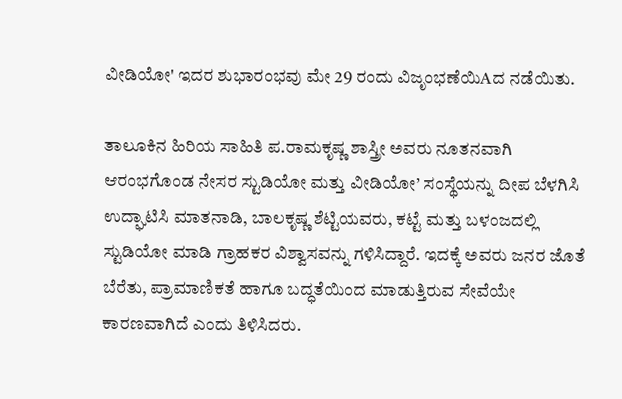ವೀಡಿಯೋ' ಇದರ ಶುಭಾರಂಭವು ಮೇ 29 ರಂದು ವಿಜೃಂಭಣೆಯಿAದ ನಡೆಯಿತು.

ತಾಲೂಕಿನ ಹಿರಿಯ ಸಾಹಿತಿ ಪ.ರಾಮಕೃಷ್ಣ ಶಾಸ್ತ್ರೀ ಅವರು ನೂತನವಾಗಿ ಆರಂಭಗೊಂಡ ನೇಸರ ಸ್ಟುಡಿಯೋ ಮತ್ತು ವೀಡಿಯೋ’ ಸಂಸ್ಥೆಯನ್ನು ದೀಪ ಬೆಳಗಿಸಿ ಉದ್ಘಾಟಿಸಿ ಮಾತನಾಡಿ, ಬಾಲಕೃಷ್ಣ ಶೆಟ್ಟಿಯವರು, ಕಟ್ಟೆ ಮತ್ತು ಬಳಂಜದಲ್ಲಿ ಸ್ಟುಡಿಯೋ ಮಾಡಿ ಗ್ರಾಹಕರ ವಿಶ್ವಾಸವನ್ನು ಗಳಿಸಿದ್ದಾರೆ. ಇದಕ್ಕೆ ಅವರು ಜನರ ಜೊತೆ ಬೆರೆತು, ಪ್ರಾಮಾಣಿಕತೆ ಹಾಗೂ ಬದ್ಧತೆಯಿಂದ ಮಾಡುತ್ತಿರುವ ಸೇವೆಯೇ ಕಾರಣವಾಗಿದೆ ಎಂದು ತಿಳಿಸಿದರು.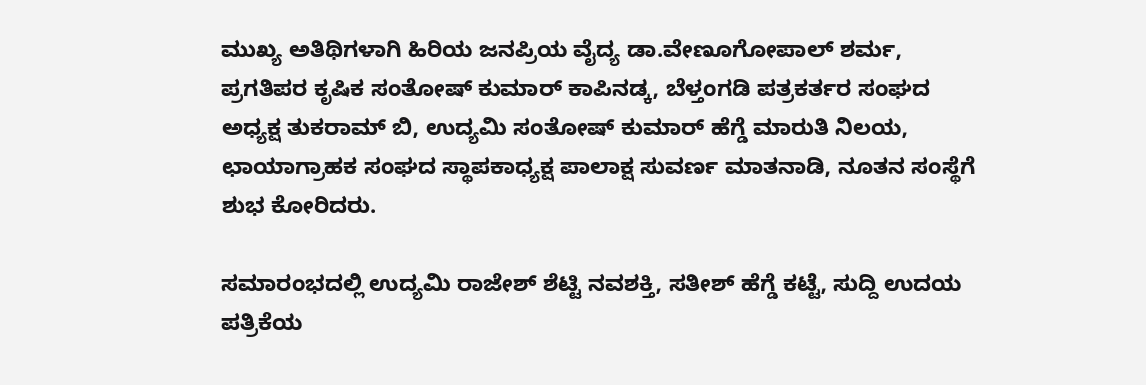ಮುಖ್ಯ ಅತಿಥಿಗಳಾಗಿ ಹಿರಿಯ ಜನಪ್ರಿಯ ವೈದ್ಯ ಡಾ.ವೇಣೂಗೋಪಾಲ್ ಶರ್ಮ, ಪ್ರಗತಿಪರ ಕೃಷಿಕ ಸಂತೋಷ್ ಕುಮಾರ್ ಕಾಪಿನಡ್ಕ, ಬೆಳ್ತಂಗಡಿ ಪತ್ರಕರ್ತರ ಸಂಘದ ಅಧ್ಯಕ್ಷ ತುಕರಾಮ್ ಬಿ, ಉದ್ಯಮಿ ಸಂತೋಷ್ ಕುಮಾರ್ ಹೆಗ್ಡೆ ಮಾರುತಿ ನಿಲಯ, ಛಾಯಾಗ್ರಾಹಕ ಸಂಘದ ಸ್ಥಾಪಕಾಧ್ಯಕ್ಷ ಪಾಲಾಕ್ಷ ಸುವರ್ಣ ಮಾತನಾಡಿ, ನೂತನ ಸಂಸ್ಥೆಗೆ ಶುಭ ಕೋರಿದರು.

ಸಮಾರಂಭದಲ್ಲಿ ಉದ್ಯಮಿ ರಾಜೇಶ್ ಶೆಟ್ಟಿ ನವಶಕ್ತಿ, ಸತೀಶ್ ಹೆಗ್ಡೆ ಕಟ್ಟೆ, ಸುದ್ದಿ ಉದಯ ಪತ್ರಿಕೆಯ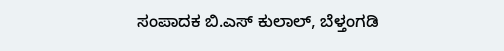ಸಂಪಾದಕ ಬಿ.ಎಸ್ ಕುಲಾಲ್, ಬೆಳ್ತಂಗಡಿ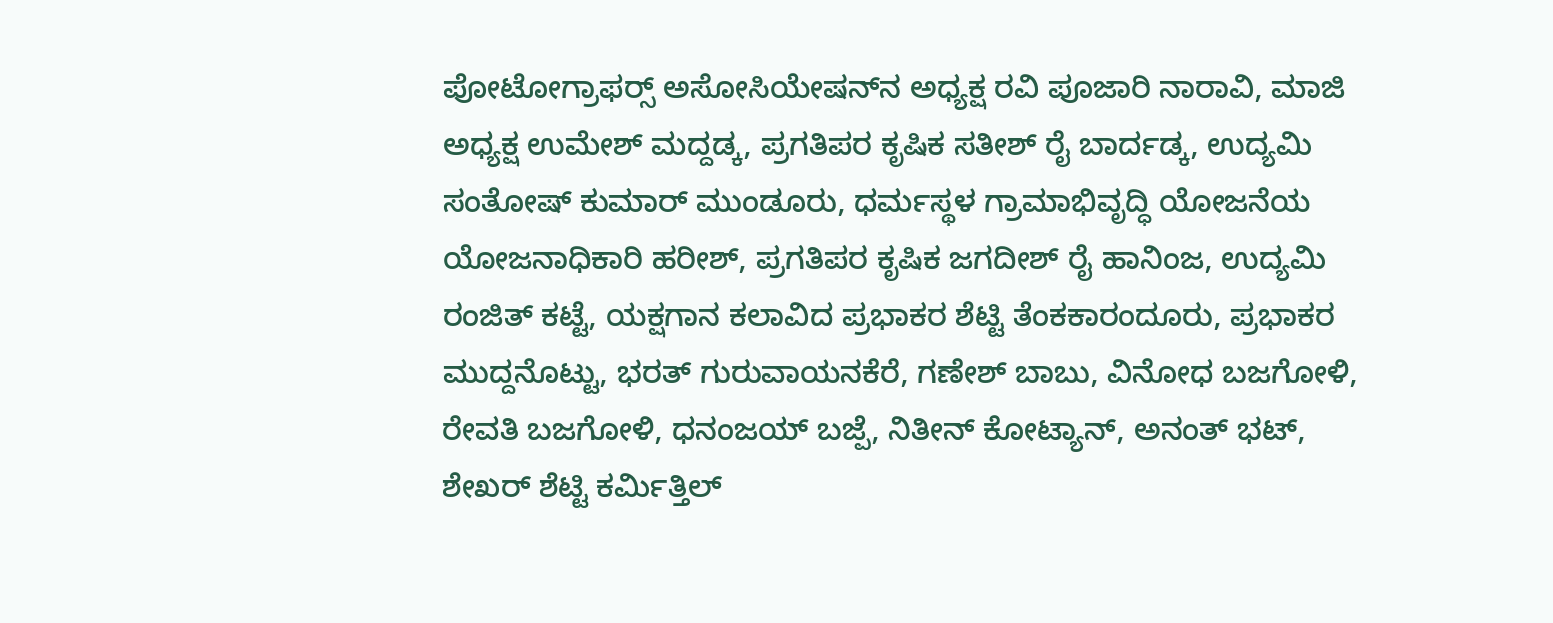ಪೋಟೋಗ್ರಾಫರ‍್ಸ್ ಅಸೋಸಿಯೇಷನ್‌ನ ಅಧ್ಯಕ್ಷ ರವಿ ಪೂಜಾರಿ ನಾರಾವಿ, ಮಾಜಿ ಅಧ್ಯಕ್ಷ ಉಮೇಶ್ ಮದ್ದಡ್ಕ, ಪ್ರಗತಿಪರ ಕೃಷಿಕ ಸತೀಶ್ ರೈ ಬಾರ್ದಡ್ಕ, ಉದ್ಯಮಿ ಸಂತೋಷ್ ಕುಮಾರ್ ಮುಂಡೂರು, ಧರ್ಮಸ್ಥಳ ಗ್ರಾಮಾಭಿವೃದ್ಧಿ ಯೋಜನೆಯ ಯೋಜನಾಧಿಕಾರಿ ಹರೀಶ್, ಪ್ರಗತಿಪರ ಕೃಷಿಕ ಜಗದೀಶ್ ರೈ ಹಾನಿಂಜ, ಉದ್ಯಮಿ ರಂಜಿತ್ ಕಟ್ಟೆ, ಯಕ್ಷಗಾನ ಕಲಾವಿದ ಪ್ರಭಾಕರ ಶೆಟ್ಟಿ ತೆಂಕಕಾರಂದೂರು, ಪ್ರಭಾಕರ ಮುದ್ದನೊಟ್ಟು, ಭರತ್ ಗುರುವಾಯನಕೆರೆ, ಗಣೇಶ್ ಬಾಬು, ವಿನೋಧ ಬಜಗೋಳಿ, ರೇವತಿ ಬಜಗೋಳಿ, ಧನಂಜಯ್ ಬಜ್ಪೆ, ನಿತೀನ್ ಕೋಟ್ಯಾನ್, ಅನಂತ್ ಭಟ್, ಶೇಖರ್ ಶೆಟ್ಟಿ ಕರ್ಮಿತ್ತಿಲ್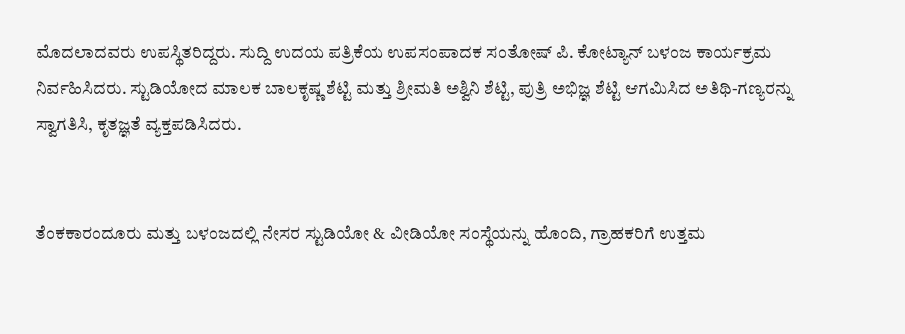ಮೊದಲಾದವರು ಉಪಸ್ಥಿತರಿದ್ದರು. ಸುದ್ದಿ ಉದಯ ಪತ್ರಿಕೆಯ ಉಪಸಂಪಾದಕ ಸಂತೋಷ್ ಪಿ. ಕೋಟ್ಯಾನ್ ಬಳಂಜ ಕಾರ್ಯಕ್ರಮ ನಿರ್ವಹಿಸಿದರು. ಸ್ಟುಡಿಯೋದ ಮಾಲಕ ಬಾಲಕೃಷ್ಣ ಶೆಟ್ಟಿ ಮತ್ತು ಶ್ರೀಮತಿ ಅಶ್ವಿನಿ ಶೆಟ್ಟಿ, ಪುತ್ರಿ ಅಭಿಜ್ಞ ಶೆಟ್ಟಿ ಆಗಮಿಸಿದ ಅತಿಥಿ-ಗಣ್ಯರನ್ನು ಸ್ವಾಗತಿಸಿ, ಕೃತಜ್ಞತೆ ವ್ಯಕ್ತಪಡಿಸಿದರು.


ತೆಂಕಕಾರಂದೂರು ಮತ್ತು ಬಳಂಜದಲ್ಲಿ ನೇಸರ ಸ್ಟುಡಿಯೋ & ವೀಡಿಯೋ ಸಂಸ್ಥೆಯನ್ನು ಹೊಂದಿ, ಗ್ರಾಹಕರಿಗೆ ಉತ್ತಮ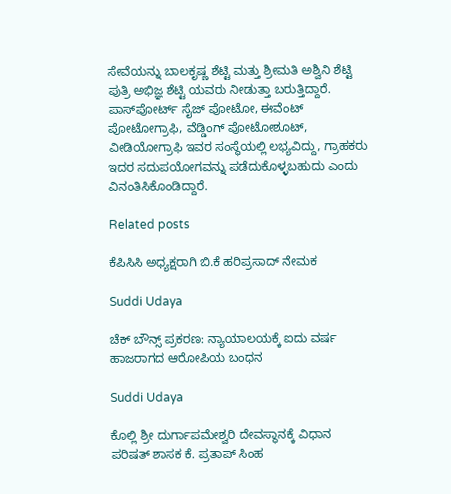ಸೇವೆಯನ್ನು ಬಾಲಕೃಷ್ಣ ಶೆಟ್ಟಿ ಮತ್ತು ಶ್ರೀಮತಿ ಅಶ್ವಿನಿ ಶೆಟ್ಟಿ ಪುತ್ರಿ ಅಭಿಜ್ಞ ಶೆಟ್ಟಿ ಯವರು ನೀಡುತ್ತಾ ಬರುತ್ತಿದ್ದಾರೆ. ಪಾಸ್‌ಪೋರ್ಟ್ ಸೈಜ್ ಪೋಟೋ, ಈವೆಂಟ್ ಪೋಟೋಗ್ರಾಫಿ, ವೆಡ್ಡಿಂಗ್ ಪೋಟೋಶೂಟ್, ವೀಡಿಯೋಗ್ರಾಫಿ ಇವರ ಸಂಸ್ಥೆಯಲ್ಲಿ ಲಭ್ಯವಿದ್ದು, ಗ್ರಾಹಕರು ಇದರ ಸದುಪಯೋಗವನ್ನು ಪಡೆದುಕೊಳ್ಳಬಹುದು ಎಂದು ವಿನಂತಿಸಿಕೊಂಡಿದ್ದಾರೆ.

Related posts

ಕೆಪಿಸಿಸಿ ಅಧ್ಯಕ್ಷರಾಗಿ ಬಿ.ಕೆ ಹರಿಪ್ರಸಾದ್ ನೇಮಕ

Suddi Udaya

ಚೆಕ್ ಬೌನ್ಸ್ ಪ್ರಕರಣ: ನ್ಯಾಯಾಲಯಕ್ಕೆ ಐದು ವರ್ಷ ಹಾಜರಾಗದ ಆರೋಪಿಯ ಬಂಧನ

Suddi Udaya

ಕೊಲ್ಲಿ ಶ್ರೀ ದುರ್ಗಾಪಮೇಶ್ವರಿ ದೇವಸ್ಥಾನಕ್ಕೆ ವಿಧಾನ ಪರಿಷತ್ ಶಾಸಕ ಕೆ. ಪ್ರತಾಪ್ ಸಿಂಹ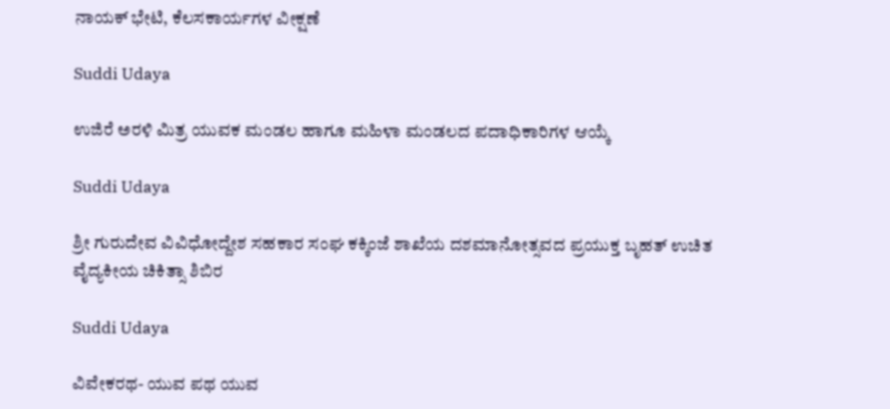ನಾಯಕ್ ಭೇಟಿ, ಕೆಲಸಕಾರ್ಯಗಳ ವೀಕ್ಷಣೆ

Suddi Udaya

ಉಜಿರೆ ಅರಳಿ ಮಿತ್ರ ಯುವಕ ಮಂಡಲ ಹಾಗೂ ಮಹಿಳಾ ಮಂಡಲದ ಪದಾಧಿಕಾರಿಗಳ ಆಯ್ಕೆ

Suddi Udaya

ಶ್ರೀ ಗುರುದೇವ ವಿವಿಧೋದ್ದೇಶ ಸಹಕಾರ ಸಂಘ ಕಕ್ಕಿಂಜೆ ಶಾಖೆಯ ದಶಮಾನೋತ್ಸವದ ಪ್ರಯುಕ್ತ ಬೃಹತ್ ಉಚಿತ ವೈದ್ಯಕೀಯ ಚಿಕಿತ್ಸಾ ಶಿಬಿರ

Suddi Udaya

ವಿವೇಕರಥ- ಯುವ ಪಥ ಯುವ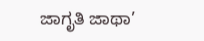ಜಾಗೃತಿ ಜಾಥಾ’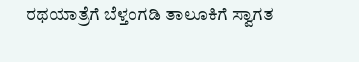ರಥಯಾತ್ರೆಗೆ‌ ಬೆಳ್ತಂಗಡಿ ತಾಲೂಕಿಗೆ ಸ್ವಾಗತ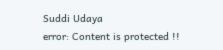Suddi Udaya
error: Content is protected !!